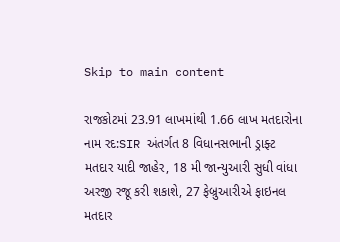Skip to main content

રાજકોટમાં 23.91 લાખમાંથી 1.66 લાખ મતદારોના નામ રદ:SIR અંતર્ગત 8 વિધાનસભાની ડ્રાફ્ટ મતદાર યાદી જાહેર, 18 મી જાન્યુઆરી સુધી વાંધા અરજી રજૂ કરી શકાશે, 27 ફેબ્રુઆરીએ ફાઇનલ મતદાર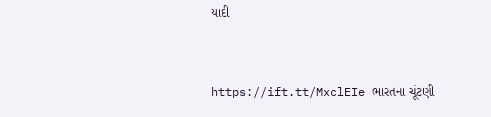યાદી


https://ift.tt/MxclEIe ભારતના ચૂંટણી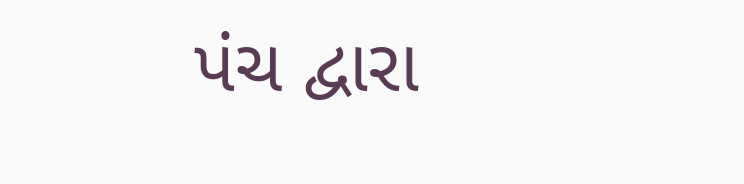પંચ દ્વારા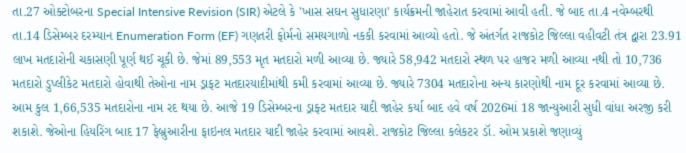તા.27 ઓક્ટોબરના Special Intensive Revision (SIR) એટલે કે 'ખાસ સઘન સુધારણા' કાર્યક્રમની જાહેરાત કરવામાં આવી હતી. જે બાદ તા.4 નવેમ્બરથી તા.14 ડિસેમ્બર દરમ્યાન Enumeration Form (EF) ગણતરી ફોર્મનો સમયગાળો નકકી કરવામાં આવ્યો હતો. જે અંતર્ગત રાજકોટ જિલ્લા વહીવટી તંત્ર દ્વારા 23.91 લાખ મતદારોની ચકાસણી પૂર્ણ થઈ ચૂકી છે. જેમાં 89,553 મૃત મતદારો મળી આવ્યા છે. જ્યારે 58,942 મતદારો સ્થળ પર હાજર મળી આવ્યા નથી તો 10,736 મતદારો ડુપ્લીકેટ મતદારો હોવાથી તેઓના નામ ડ્રાફટ મતદારયાદીમાંથી કમી કરવામાં આવ્યા છે. જ્યારે 7304 મતદારોના અન્ય કારણોથી નામ દૂર કરવામાં આવ્યા છે. આમ કુલ 1,66,535 મતદારોના નામ રદ થયા છે. આજે 19 ડિસેમ્બરના ડ્રાફ્ટ મતદાર યાદી જાહેર કર્યા બાદ હવે વર્ષ 2026માં 18 જાન્યુઆરી સુધી વાંધા અરજી કરી શકાશે. જેઓના હિયરિંગ બાદ 17 ફેબ્રુઆરીના ફાઇનલ મતદાર યાદી જાહેર કરવામાં આવશે. રાજકોટ જિલ્લા કલેકટર ડૉ. ઓમ પ્રકાશે જણાવ્યું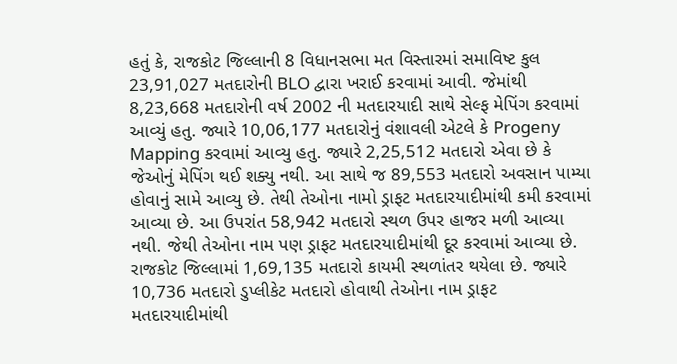હતું કે, રાજકોટ જિલ્લાની 8 વિધાનસભા મત વિસ્તારમાં સમાવિષ્ટ કુલ 23,91,027 મતદારોની BLO દ્વારા ખરાઈ કરવામાં આવી. જેમાંથી 8,23,668 મતદારોની વર્ષ 2002 ની મતદારયાદી સાથે સેલ્ફ મેપિંગ કરવામાં આવ્યું હતુ. જ્યારે 10,06,177 મતદારોનું વંશાવલી એટલે કે Progeny Mapping કરવામાં આવ્યુ હતુ. જ્યારે 2,25,512 મતદારો એવા છે કે જેઓનું મેપિંગ થઈ શક્યુ નથી. આ સાથે જ 89,553 મતદારો અવસાન પામ્યા હોવાનું સામે આવ્યુ છે. તેથી તેઓના નામો ડ્રાફટ મતદારયાદીમાંથી કમી કરવામાં આવ્યા છે. આ ઉપરાંત 58,942 મતદારો સ્થળ ઉપર હાજર મળી આવ્યા નથી. જેથી તેઓના નામ પણ ડ્રાફટ મતદારયાદીમાંથી દૂર કરવામાં આવ્યા છે. રાજકોટ જિલ્લામાં 1,69,135 મતદારો કાયમી સ્થળાંતર થયેલા છે. જ્યારે 10,736 મતદારો ડુપ્લીકેટ મતદારો હોવાથી તેઓના નામ ડ્રાફટ મતદારયાદીમાંથી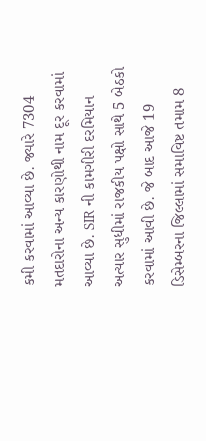કમી કરવામાં આવ્યા છે. જ્યારે 7304 મતદારોના અન્ય કારણોથી નામ દૂર કરવામાં આવ્યા છે. SIR ની કામગીરી દરમિયાન અત્યાર સુધીમાં રાજકીય પક્ષો સાથે 5 બેઠકો કરવામાં આવી છે. જે બાદ આજે 19 ડિસેમ્બરના જિલ્લામાં સમાવિષ્ટ તમામ 8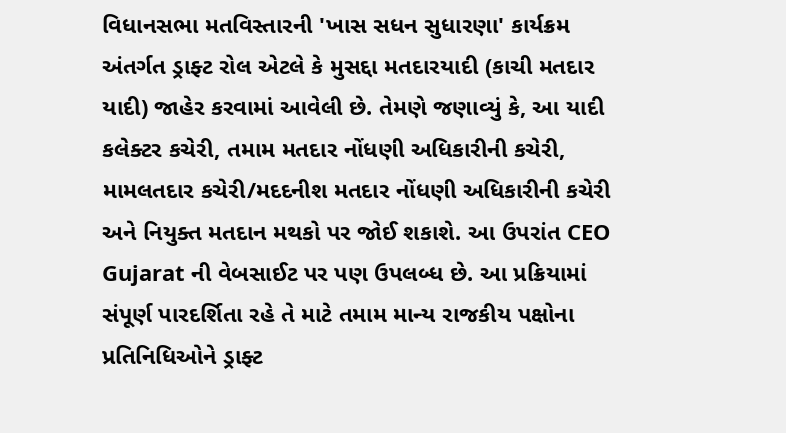વિધાનસભા મતવિસ્તારની 'ખાસ સધન સુધારણા' કાર્યક્રમ અંતર્ગત ડ્રાફ્ટ રોલ એટલે કે મુસદ્દા મતદારયાદી (કાચી મતદાર યાદી) જાહેર કરવામાં આવેલી છે. તેમણે જણાવ્યું કે, આ યાદી કલેક્ટર કચેરી, તમામ મતદાર નોંધણી અધિકારીની કચેરી, મામલતદાર કચેરી/મદદનીશ મતદાર નોંધણી અધિકારીની કચેરી અને નિયુક્ત મતદાન મથકો પર જોઈ શકાશે. આ ઉપરાંત CEO Gujarat ની વેબસાઈટ પર પણ ઉપલબ્ધ છે. આ પ્રક્રિયામાં સંપૂર્ણ પારદર્શિતા રહે તે માટે તમામ માન્ય રાજકીય પક્ષોના પ્રતિનિધિઓને ડ્રાફ્ટ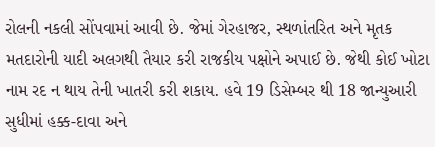રોલની નકલી સોંપવામાં આવી છે. જેમાં ગેરહાજર, સ્થળાંતરિત અને મૃતક મતદારોની યાદી અલગથી તૈયાર કરી રાજકીય પક્ષોને અપાઈ છે. જેથી કોઈ ખોટા નામ રદ ન થાય તેની ખાતરી કરી શકાય. હવે 19 ડિસેમ્બર થી 18 જાન્યુઆરી સુધીમાં હક્ક-દાવા અને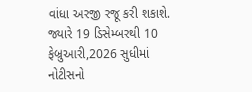વાંધા અરજી રજૂ કરી શકાશે. જ્યારે 19 ડિસેમ્બરથી 10 ફેબ્રુઆરી,2026 સુધીમાં નોટીસનો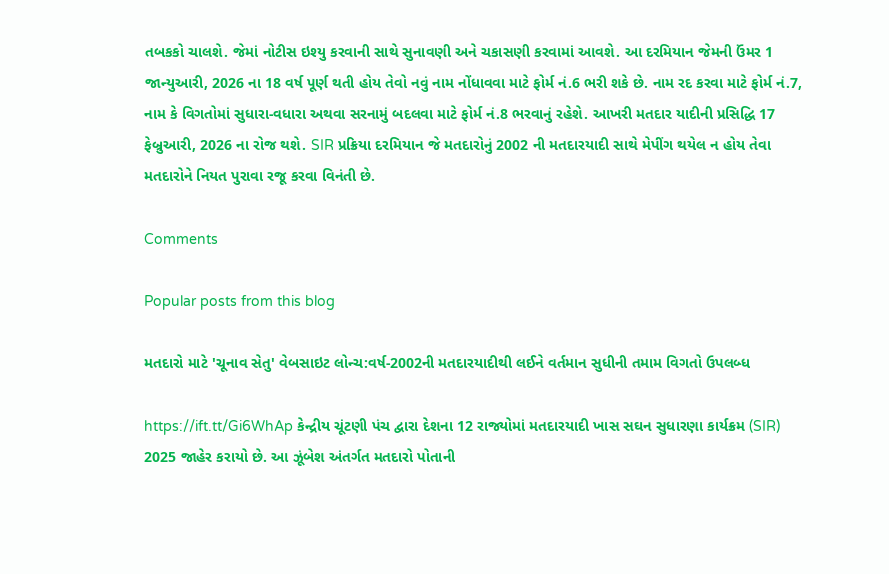તબકકો ચાલશે. જેમાં નોટીસ ઇશ્યુ કરવાની સાથે સુનાવણી અને ચકાસણી કરવામાં આવશે. આ દરમિયાન જેમની ઉંમર 1 જાન્યુઆરી, 2026 ના 18 વર્ષ પૂર્ણ થતી હોય તેવો નવું નામ નોંધાવવા માટે ફોર્મ નં.6 ભરી શકે છે. નામ રદ કરવા માટે ફોર્મ નં.7, નામ કે વિગતોમાં સુધારા-વધારા અથવા સરનામું બદલવા માટે ફોર્મ નં.8 ભરવાનું રહેશે. આખરી મતદાર યાદીની પ્રસિદ્ધિ 17 ફેબ્રુઆરી, 2026 ના રોજ થશે. SIR પ્રક્રિયા દરમિયાન જે મતદારોનું 2002 ની મતદારયાદી સાથે મેપીંગ થયેલ ન હોય તેવા મતદારોને નિયત પુરાવા રજૂ કરવા વિનંતી છે.

Comments

Popular posts from this blog

મતદારો માટે 'ચૂનાવ સેતુ' વેબસાઇટ લોન્ચ:વર્ષ-2002ની મતદારયાદીથી લઈને વર્તમાન સુધીની તમામ વિગતો ઉપલબ્ધ

https://ift.tt/Gi6WhAp કેન્દ્રીય ચૂંટણી પંચ દ્વારા દેશના 12 રાજ્યોમાં મતદારયાદી ખાસ સઘન સુધારણા કાર્યક્રમ (SIR) 2025 જાહેર કરાયો છે. આ ઝૂંબેશ અંતર્ગત મતદારો પોતાની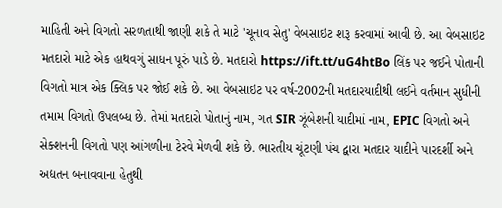માહિતી અને વિગતો સરળતાથી જાણી શકે તે માટે 'ચૂનાવ સેતુ' વેબસાઇટ શરૂ કરવામાં આવી છે. આ વેબસાઇટ મતદારો માટે એક હાથવગું સાધન પૂરું પાડે છે. મતદારો https://ift.tt/uG4htBo લિંક પર જઈને પોતાની વિગતો માત્ર એક ક્લિક પર જોઈ શકે છે. આ વેબસાઇટ પર વર્ષ-2002ની મતદારયાદીથી લઈને વર્તમાન સુધીની તમામ વિગતો ઉપલબ્ધ છે. તેમાં મતદારો પોતાનું નામ, ગત SIR ઝૂંબેશની યાદીમાં નામ, EPIC વિગતો અને સેક્શનની વિગતો પણ આંગળીના ટેરવે મેળવી શકે છે. ભારતીય ચૂંટણી પંચ દ્વારા મતદાર યાદીને પારદર્શી અને અદ્યતન બનાવવાના હેતુથી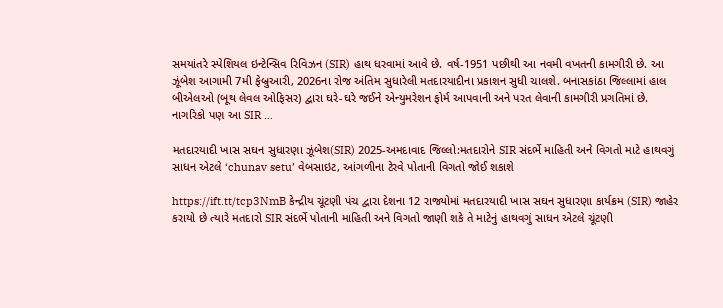સમયાંતરે સ્પેશિયલ ઇન્ટેન્સિવ રિવિઝન (SIR) હાથ ધરવામાં આવે છે. વર્ષ-1951 પછીથી આ નવમી વખતની કામગીરી છે. આ ઝૂંબેશ આગામી 7મી ફેબ્રુઆરી, 2026ના રોજ અંતિમ સુધારેલી મતદારયાદીના પ્રકાશન સુધી ચાલશે. બનાસકાંઠા જિલ્લામાં હાલ બીએલઓ (બૂથ લેવલ ઓફિસર) દ્વારા ઘરે-ઘરે જઈને એન્યુમરેશન ફોર્મ આપવાની અને પરત લેવાની કામગીરી પ્રગતિમાં છે. નાગરિકો પણ આ SIR ...

મતદારયાદી ખાસ સઘન સુધારણા ઝૂંબેશ(SIR) 2025-અમદાવાદ જિલ્લો:મતદારોને SIR સંદર્ભે માહિતી અને વિગતો માટે હાથવગું સાધન એટલે ‘chunav setu’ વેબસાઇટ, આંગળીના ટેરવે પોતાની વિગતો જોઈ શકાશે

https://ift.tt/tcp3NmB કેન્દ્રીય ચૂંટણી પંચ દ્વારા દેશના 12 રાજ્યોમાં મતદારયાદી ખાસ સઘન સુધારણા કાર્યક્રમ (SIR) જાહેર કરાયો છે ત્યારે મતદારો SIR સંદર્ભે પોતાની માહિતી અને વિગતો જાણી શકે તે માટેનું હાથવગું સાધન એટલે ચૂંટણી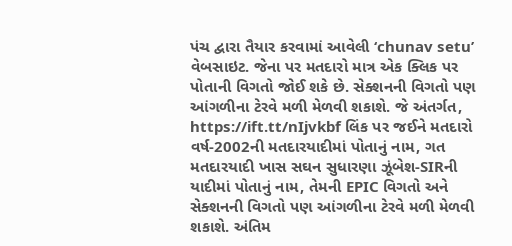પંચ દ્વારા તૈયાર કરવામાં આવેલી ‘chunav setu’ વેબસાઇટ. જેના પર મતદારો માત્ર એક ક્લિક પર પોતાની વિગતો જોઈ શકે છે. સેક્શનની વિગતો પણ આંગળીના ટેરવે મળી મેળવી શકાશે. જે અંતર્ગત, https://ift.tt/nIjvkbf લિંક પર જઈને મતદારો વર્ષ-2002ની મતદારયાદીમાં પોતાનું નામ, ગત મતદારયાદી ખાસ સઘન સુધારણા ઝૂંબેશ-SIRની યાદીમાં પોતાનું નામ, તેમની EPIC વિગતો અને સેક્શનની વિગતો પણ આંગળીના ટેરવે મળી મેળવી શકાશે. અંતિમ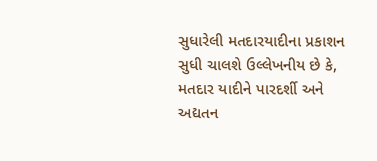સુધારેલી મતદારયાદીના પ્રકાશન સુધી ચાલશે ઉલ્લેખનીય છે કે, મતદાર યાદીને પારદર્શી અને અદ્યતન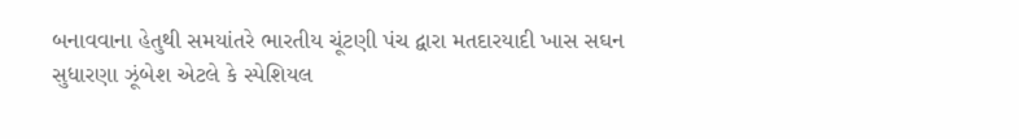બનાવવાના હેતુથી સમયાંતરે ભારતીય ચૂંટણી પંચ દ્વારા મતદારયાદી ખાસ સઘન સુધારણા ઝૂંબેશ એટલે કે સ્પેશિયલ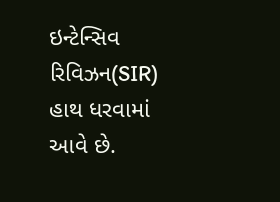ઇન્ટેન્સિવ રિવિઝન(SIR) હાથ ધરવામાં આવે છે.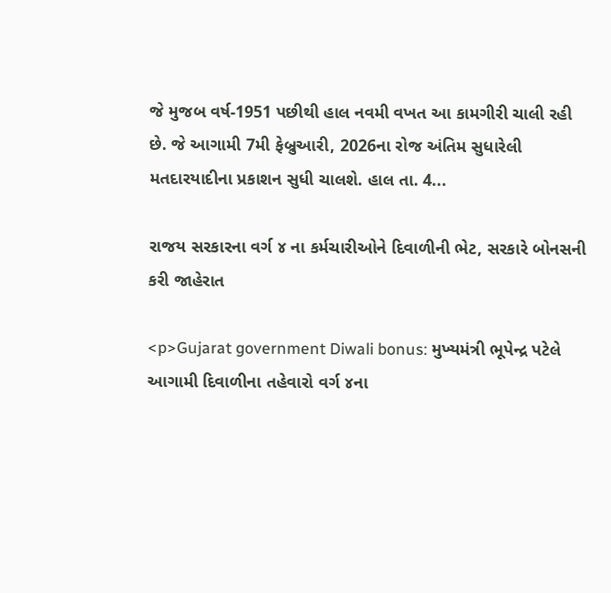જે મુજબ વર્ષ-1951 પછીથી હાલ નવમી વખત આ કામગીરી ચાલી રહી છે. જે આગામી 7મી ફેબ્રુઆરી, 2026ના રોજ અંતિમ સુધારેલી મતદારયાદીના પ્રકાશન સુધી ચાલશે. હાલ તા. 4...

રાજય સરકારના વર્ગ ૪ ના કર્મચારીઓને દિવાળીની ભેટ, સરકારે બોનસની કરી જાહેરાત

<p>Gujarat government Diwali bonus: મુખ્યમંત્રી ભૂપેન્દ્ર પટેલે આગામી દિવાળીના તહેવારો વર્ગ ૪ના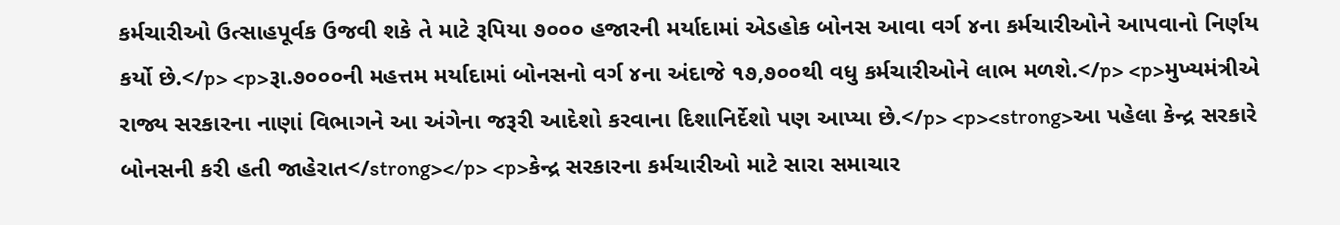કર્મચારીઓ ઉત્‍સાહપૂર્વક ઉજવી શકે તે માટે રૂપિયા ૭૦૦૦ હજારની મર્યાદામાં એડહોક બોનસ આવા વર્ગ ૪ના કર્મચારીઓને આપવાનો નિર્ણય કર્યો છે.</p> <p>રૂા.૭૦૦૦ની મહત્તમ મર્યાદામાં બોનસનો વર્ગ ૪ના અંદાજે ૧૭,૭૦૦થી વધુ કર્મચારીઓને લાભ મળશે.</p> <p>મુખ્યમંત્રીએ રાજ્ય સરકારના નાણાં વિભાગને આ અંગેના જરૂરી આદેશો કરવાના દિશાનિર્દેશો પણ આપ્યા છે.</p> <p><strong>આ પહેલા કેન્દ્ર સરકારે બોનસની કરી હતી જાહેરાત</strong></p> <p>કેન્દ્ર સરકારના કર્મચારીઓ માટે સારા સમાચાર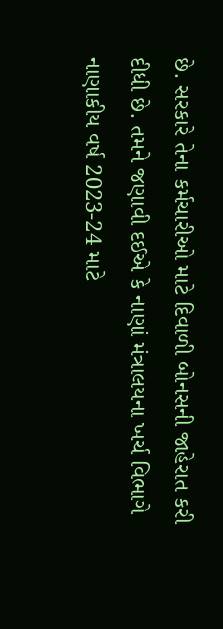છે. સરકારે તેના કર્મચારીઓ માટે દિવાળી બોનસની જાહેરાત કરી દીધી છે. તમને જણાવી દઈએ કે નાણાં મંત્રાલયના ખર્ચ વિભાગે નાણાકીય વર્ષ 2023-24 માટે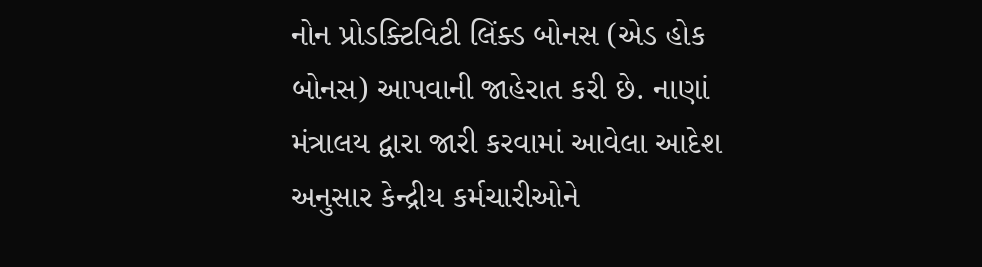નોન પ્રોડક્ટિવિટી લિંક્ડ બોનસ (એડ હોક બોનસ) આપવાની જાહેરાત કરી છે. નાણાં મંત્રાલય દ્વારા જારી કરવામાં આવેલા આદેશ અનુસાર કેન્દ્રીય કર્મચારીઓને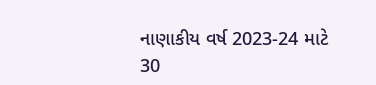નાણાકીય વર્ષ 2023-24 માટે 30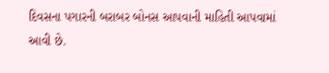દિવસના પગારની બરાબર બોનસ આપવાની માહિતી આપવામાં આવી છે.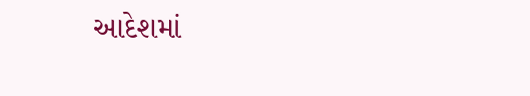આદેશમાં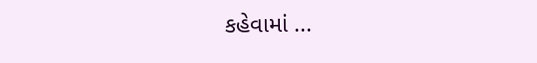કહેવામાં ...